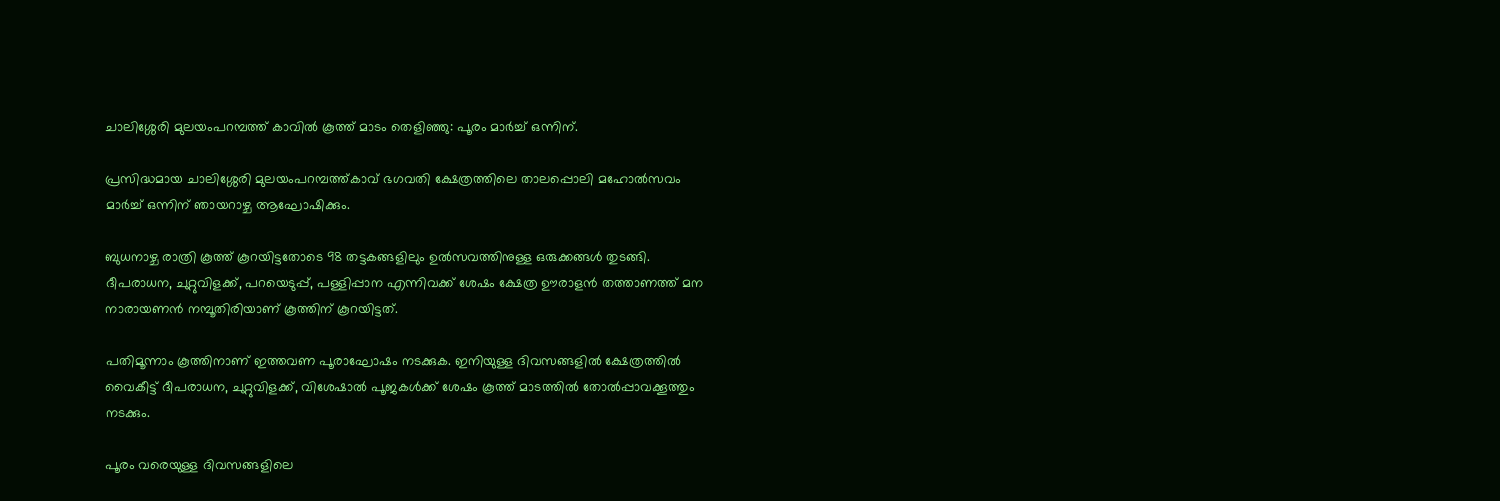ചാലിശ്ശേരി മുലയംപറമ്പത്ത് കാവിൽ കൂത്ത് മാടം തെളിഞ്ഞു: പൂരം മാർച്ച് ഒന്നിന്.

പ്രസിദ്ധമായ ചാലിശ്ശേരി മുലയംപറമ്പത്ത്കാവ് ഭഗവതി ക്ഷേത്രത്തിലെ താലപ്പൊലി മഹോൽസവം മാർച്ച് ഒന്നിന് ഞായറാഴ്ച ആഘോഷിക്കും.

ബുധനാഴ്ച രാത്രി കൂത്ത് കൂറയിട്ടതോടെ 98 തട്ടകങ്ങളിലും ഉൽസവത്തിനുള്ള ഒരുക്കങ്ങൾ തുടങ്ങി. ദീപരാധന, ചുറ്റുവിളക്ക്, പറയെടുപ്പ്, പള്ളിപ്പാന എന്നിവക്ക് ശേഷം ക്ഷേത്ര ഊരാളൻ തത്താണത്ത് മന നാരായണൻ നമ്പൂതിരിയാണ് കൂത്തിന് കൂറയിട്ടത്.

പതിമൂന്നാം കൂത്തിനാണ് ഇത്തവണ പൂരാഘോഷം നടക്കുക. ഇനിയുള്ള ദിവസങ്ങളിൽ ക്ഷേത്രത്തിൽ വൈകീട്ട് ദീപരാധന, ചുറ്റുവിളക്ക്, വിശേഷാൽ പൂജകൾക്ക് ശേഷം കൂത്ത് മാടത്തിൽ തോൽപ്പാവക്കൂത്തും നടക്കും.

പൂരം വരെയുള്ള ദിവസങ്ങളിലെ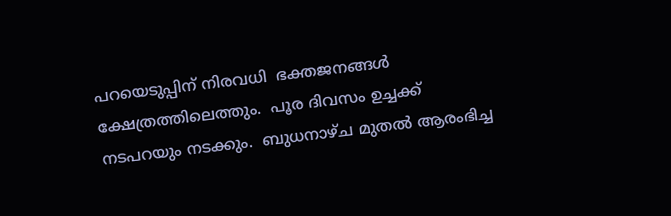പറയെടുപ്പിന് നിരവധി  ഭക്തജനങ്ങൾ ക്ഷേത്രത്തിലെത്തും.  പൂര ദിവസം ഉച്ചക്ക് നടപറയും നടക്കും.  ബുധനാഴ്ച മുതൽ ആരംഭിച്ച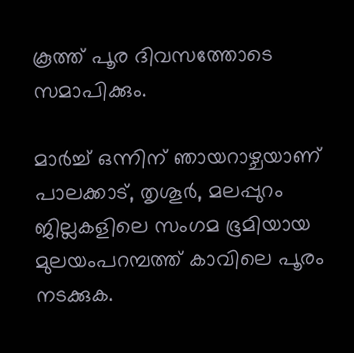കൂത്ത് പൂര ദിവസത്തോടെ സമാപിക്കും.

മാർച്ച് ഒന്നിന് ഞായറാഴ്ചയാണ് പാലക്കാട്, തൃശൂർ, മലപ്പുറം ജില്ലകളിലെ സംഗമ ഭൂമിയായ മുലയംപറമ്പത്ത് കാവിലെ പൂരം നടക്കുക.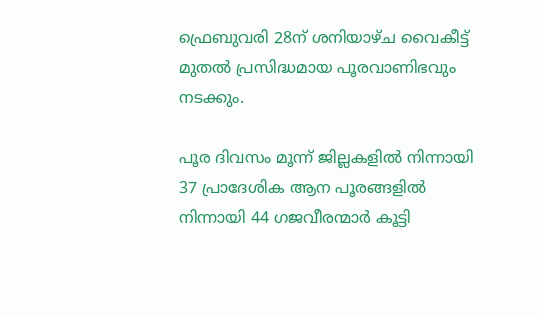ഫ്രെബുവരി 28ന് ശനിയാഴ്ച വൈകീട്ട് മുതൽ പ്രസിദ്ധമായ പൂരവാണിഭവും നടക്കും.

പൂര ദിവസം മൂന്ന് ജില്ലകളിൽ നിന്നായി 37 പ്രാദേശിക ആന പൂരങ്ങളിൽ നിന്നായി 44 ഗജവീരന്മാർ കൂട്ടി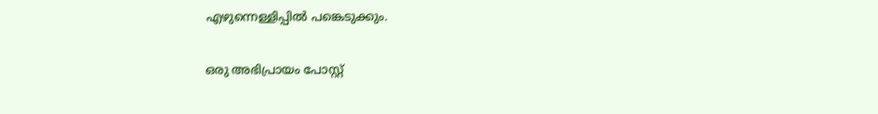എഴുന്നെള്ളിപ്പിൽ പങ്കെടുക്കും.

ഒരു അഭിപ്രായം പോസ്റ്റ്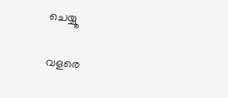ചെയ്യൂ

വളരെ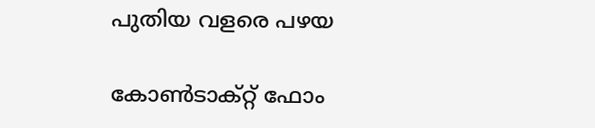പുതിയ വളരെ പഴയ

കോൺടാക്റ്റ് ഫോം